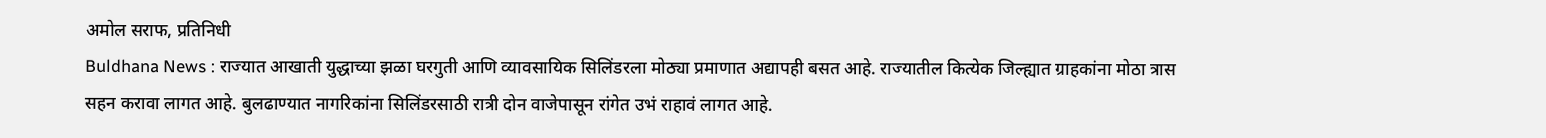अमोल सराफ, प्रतिनिधी
Buldhana News : राज्यात आखाती युद्धाच्या झळा घरगुती आणि व्यावसायिक सिलिंडरला मोठ्या प्रमाणात अद्यापही बसत आहे. राज्यातील कित्येक जिल्ह्यात ग्राहकांना मोठा त्रास सहन करावा लागत आहे. बुलढाण्यात नागरिकांना सिलिंडरसाठी रात्री दोन वाजेपासून रांगेत उभं राहावं लागत आहे.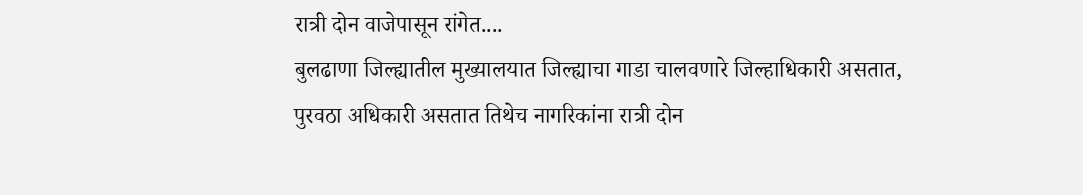रात्री दोन वाजेपासून रांगेत....
बुलढाणा जिल्ह्यातील मुख्यालयात जिल्ह्याचा गाडा चालवणारे जिल्हाधिकारी असतात, पुरवठा अधिकारी असतात तिथेच नागरिकांना रात्री दोन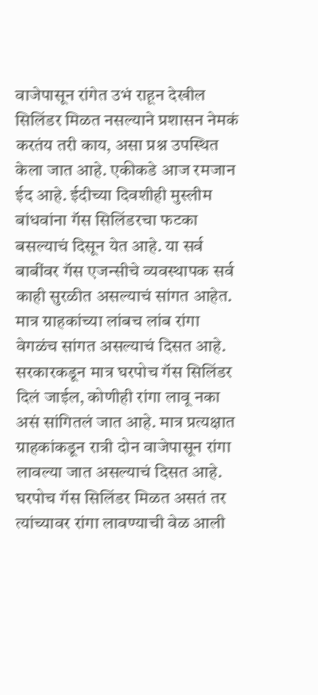वाजेपासून रांगेत उभं राहून देखील सिलिंडर मिळत नसल्याने प्रशासन नेमकं करतंय तरी काय, असा प्रश्न उपस्थित केला जात आहे. एकीकडे आज रमजान ईद आहे. ईदीच्या दिवशीही मुस्लीम बांधवांना गॅस सिलिंडरचा फटका बसल्याचं दिसून येत आहे. या सर्व बाबींवर गॅस एजन्सीचे व्यवस्थापक सर्व काही सुरळीत असल्याचं सांगत आहेत. मात्र ग्राहकांच्या लांबच लांब रांगा वेगळंच सांगत असल्याचं दिसत आहे. सरकारकडून मात्र घरपोच गॅस सिलिंडर दिलं जाईल, कोणीही रांगा लावू नका असं सांगितलं जात आहे. मात्र प्रत्यक्षात ग्राहकांकडून रात्री दोन वाजेपासून रांगा लावल्या जात असल्याचं दिसत आहे. घरपोच गॅस सिलिंडर मिळत असतं तर त्यांच्यावर रांगा लावण्याची वेळ आली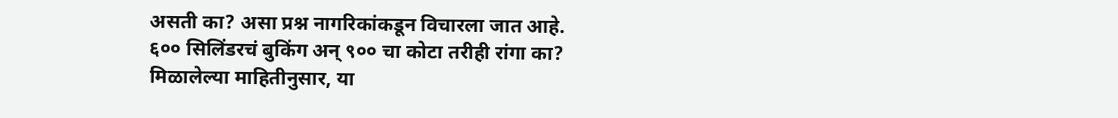असती का? असा प्रश्न नागरिकांकडून विचारला जात आहे.
६०० सिलिंडरचं बुकिंग अन् ९०० चा कोटा तरीही रांगा का?
मिळालेल्या माहितीनुसार, या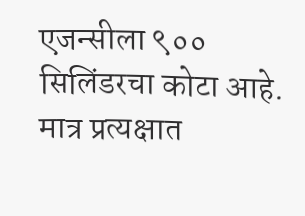एजन्सीला ९०० सिलिंडरचा कोटा आहे. मात्र प्रत्यक्षात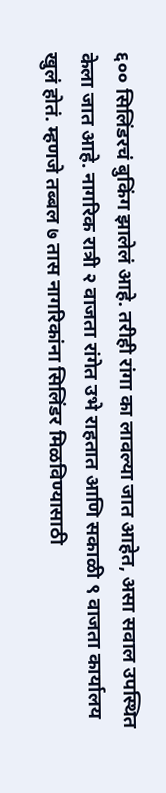६०० सिलिंडरचं बुकिंग झालेलं आहे. तरीही रांगा का लावल्या जात आहेत, असा सवाल उपस्थित केला जात आहे. नागरिक रात्री २ वाजता रांगेत उभे राहतात आणि सकाळी ९ वाजता कार्यालय खुलं होतं. म्हणजे तब्बल ७ तास नागरिकांना सिलिंडर मिळविण्यासाठी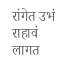रांगेत उभं राहावं लागत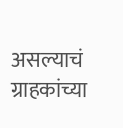असल्याचं ग्राहकांच्या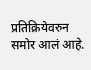प्रतिक्रियेवरुन समोर आलं आहे.